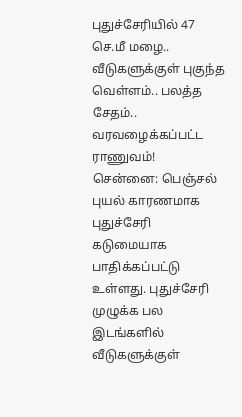புதுச்சேரியில் 47 செ.மீ மழை.. வீடுகளுக்குள் புகுந்த வெள்ளம்.. பலத்த சேதம்.. வரவழைக்கப்பட்ட ராணுவம்!
சென்னை: பெஞ்சல் புயல் காரணமாக புதுச்சேரி கடுமையாக பாதிக்கப்பட்டு உள்ளது. புதுச்சேரி முழுக்க பல இடங்களில் வீடுகளுக்குள்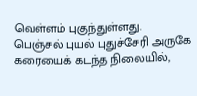வெள்ளம் புகுந்துள்ளது.
பெஞ்சல் புயல் புதுச்சேரி அருகே கரையைக் கடந்த நிலையில்,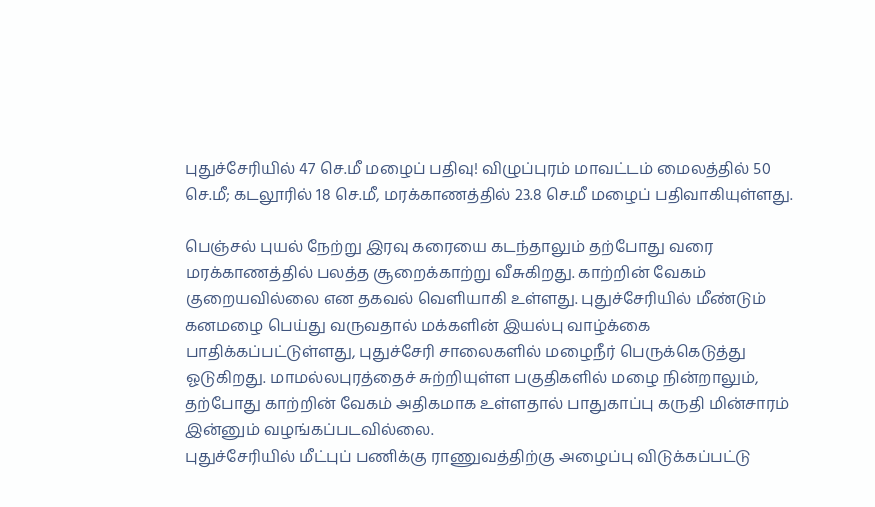புதுச்சேரியில் 47 செ.மீ மழைப் பதிவு! விழுப்புரம் மாவட்டம் மைலத்தில் 50 செ.மீ; கடலூரில் 18 செ.மீ, மரக்காணத்தில் 23.8 செ.மீ மழைப் பதிவாகியுள்ளது.

பெஞ்சல் புயல் நேற்று இரவு கரையை கடந்தாலும் தற்போது வரை மரக்காணத்தில் பலத்த சூறைக்காற்று வீசுகிறது. காற்றின் வேகம் குறையவில்லை என தகவல் வெளியாகி உள்ளது. புதுச்சேரியில் மீண்டும் கனமழை பெய்து வருவதால் மக்களின் இயல்பு வாழ்க்கை பாதிக்கப்பட்டுள்ளது, புதுச்சேரி சாலைகளில் மழைநீர் பெருக்கெடுத்து ஓடுகிறது. மாமல்லபுரத்தைச் சுற்றியுள்ள பகுதிகளில் மழை நின்றாலும், தற்போது காற்றின் வேகம் அதிகமாக உள்ளதால் பாதுகாப்பு கருதி மின்சாரம் இன்னும் வழங்கப்படவில்லை.
புதுச்சேரியில் மீட்புப் பணிக்கு ராணுவத்திற்கு அழைப்பு விடுக்கப்பட்டு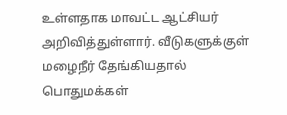உள்ளதாக மாவட்ட ஆட்சியர் அறிவித்துள்ளார். வீடுகளுக்குள் மழைநீர் தேங்கியதால் பொதுமக்கள்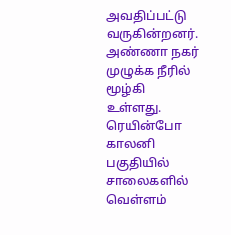அவதிப்பட்டு வருகின்றனர். அண்ணா நகர் முழுக்க நீரில் மூழ்கி உள்ளது. ரெயின்போ காலனி பகுதியில் சாலைகளில் வெள்ளம்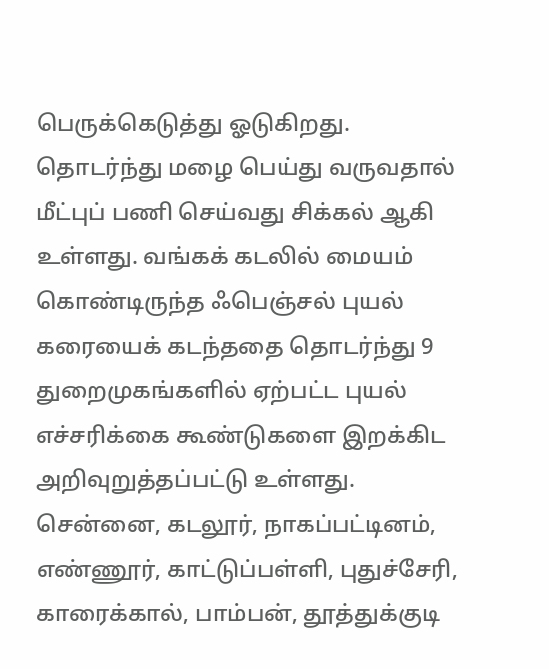பெருக்கெடுத்து ஓடுகிறது.
தொடர்ந்து மழை பெய்து வருவதால் மீட்புப் பணி செய்வது சிக்கல் ஆகி உள்ளது. வங்கக் கடலில் மையம் கொண்டிருந்த ஃபெஞ்சல் புயல் கரையைக் கடந்ததை தொடர்ந்து 9 துறைமுகங்களில் ஏற்பட்ட புயல் எச்சரிக்கை கூண்டுகளை இறக்கிட அறிவுறுத்தப்பட்டு உள்ளது.
சென்னை, கடலூர், நாகப்பட்டினம், எண்ணூர், காட்டுப்பள்ளி, புதுச்சேரி, காரைக்கால், பாம்பன், தூத்துக்குடி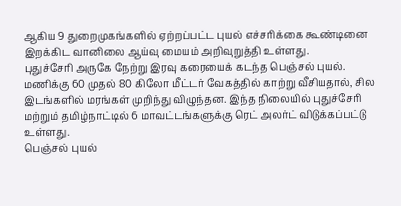ஆகிய 9 துறைமுகங்களில் ஏற்றப்பட்ட புயல் எச்சரிக்கை கூண்டினை இறக்கிட வானிலை ஆய்வு மையம் அறிவுறுத்தி உள்ளது.
புதுச்சேரி அருகே நேற்று இரவு கரையைக் கடந்த பெஞ்சல் புயல். மணிக்கு 60 முதல் 80 கிலோ மீட்டர் வேகத்தில் காற்று வீசியதால், சில இடங்களில் மரங்கள் முறிந்து விழுந்தன. இந்த நிலையில் புதுச்சேரி மற்றும் தமிழ்நாட்டில் 6 மாவட்டங்களுக்கு ரெட் அலர்ட் விடுக்கப்பட்டு உள்ளது.
பெஞ்சல் புயல்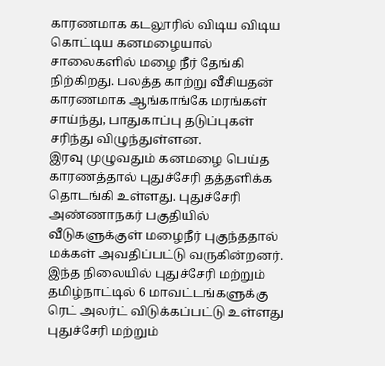காரணமாக கடலூரில் விடிய விடிய கொட்டிய கனமழையால் சாலைகளில் மழை நீர் தேங்கி நிற்கிறது. பலத்த காற்று வீசியதன் காரணமாக ஆங்காங்கே மரங்கள் சாய்ந்து, பாதுகாப்பு தடுப்புகள் சரிந்து விழுந்துள்ளன.
இரவு முழுவதும் கனமழை பெய்த காரணத்தால் புதுச்சேரி தத்தளிக்க தொடங்கி உள்ளது. புதுச்சேரி அண்ணாநகர் பகுதியில் வீடுகளுக்குள் மழைநீர் புகுந்ததால் மக்கள் அவதிப்பட்டு வருகின்றனர்.
இந்த நிலையில் புதுச்சேரி மற்றும் தமிழ்நாட்டில் 6 மாவட்டங்களுக்கு ரெட் அலர்ட் விடுக்கப்பட்டு உள்ளது புதுச்சேரி மற்றும்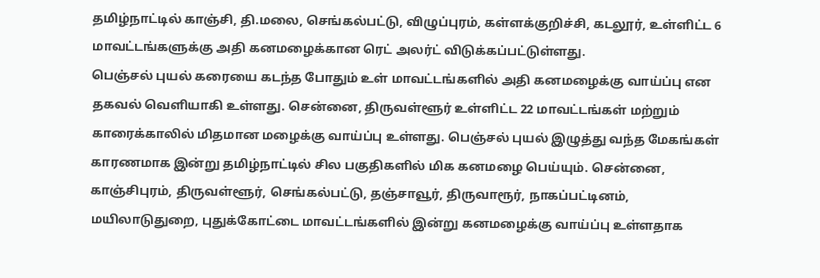தமிழ்நாட்டில் காஞ்சி, தி.மலை, செங்கல்பட்டு, விழுப்புரம், கள்ளக்குறிச்சி, கடலூர், உள்ளிட்ட 6 மாவட்டங்களுக்கு அதி கனமழைக்கான ரெட் அலர்ட் விடுக்கப்பட்டுள்ளது.
பெஞ்சல் புயல் கரையை கடந்த போதும் உள் மாவட்டங்களில் அதி கனமழைக்கு வாய்ப்பு என தகவல் வெளியாகி உள்ளது. சென்னை, திருவள்ளூர் உள்ளிட்ட 22 மாவட்டங்கள் மற்றும் காரைக்காலில் மிதமான மழைக்கு வாய்ப்பு உள்ளது. பெஞ்சல் புயல் இழுத்து வந்த மேகங்கள் காரணமாக இன்று தமிழ்நாட்டில் சில பகுதிகளில் மிக கனமழை பெய்யும். சென்னை, காஞ்சிபுரம், திருவள்ளூர், செங்கல்பட்டு, தஞ்சாவூர், திருவாரூர், நாகப்பட்டினம், மயிலாடுதுறை, புதுக்கோட்டை மாவட்டங்களில் இன்று கனமழைக்கு வாய்ப்பு உள்ளதாக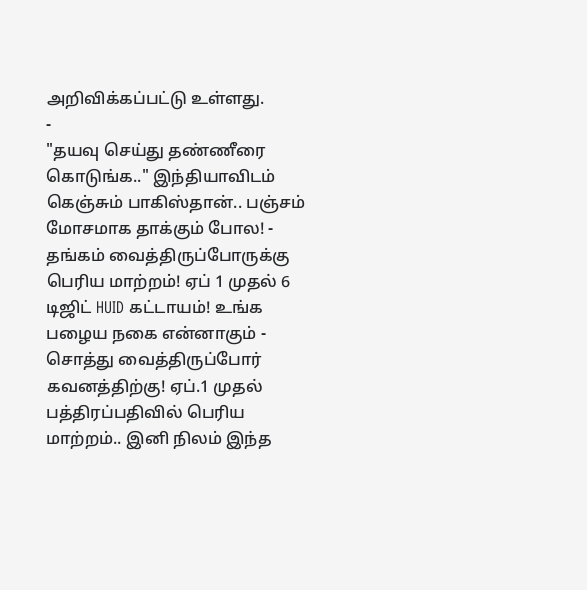அறிவிக்கப்பட்டு உள்ளது.
-
"தயவு செய்து தண்ணீரை கொடுங்க.." இந்தியாவிடம் கெஞ்சும் பாகிஸ்தான்.. பஞ்சம் மோசமாக தாக்கும் போல! -
தங்கம் வைத்திருப்போருக்கு பெரிய மாற்றம்! ஏப் 1 முதல் 6 டிஜிட் HUID கட்டாயம்! உங்க பழைய நகை என்னாகும் -
சொத்து வைத்திருப்போர் கவனத்திற்கு! ஏப்.1 முதல் பத்திரப்பதிவில் பெரிய மாற்றம்.. இனி நிலம் இந்த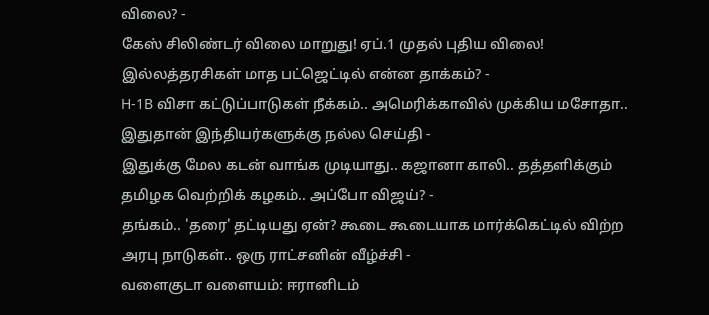விலை? -
கேஸ் சிலிண்டர் விலை மாறுது! ஏப்.1 முதல் புதிய விலை! இல்லத்தரசிகள் மாத பட்ஜெட்டில் என்ன தாக்கம்? -
H-1B விசா கட்டுப்பாடுகள் நீக்கம்.. அமெரிக்காவில் முக்கிய மசோதா.. இதுதான் இந்தியர்களுக்கு நல்ல செய்தி -
இதுக்கு மேல கடன் வாங்க முடியாது.. கஜானா காலி.. தத்தளிக்கும் தமிழக வெற்றிக் கழகம்.. அப்போ விஜய்? -
தங்கம்.. 'தரை' தட்டியது ஏன்? கூடை கூடையாக மார்க்கெட்டில் விற்ற அரபு நாடுகள்.. ஒரு ராட்சனின் வீழ்ச்சி -
வளைகுடா வளையம்: ஈரானிடம்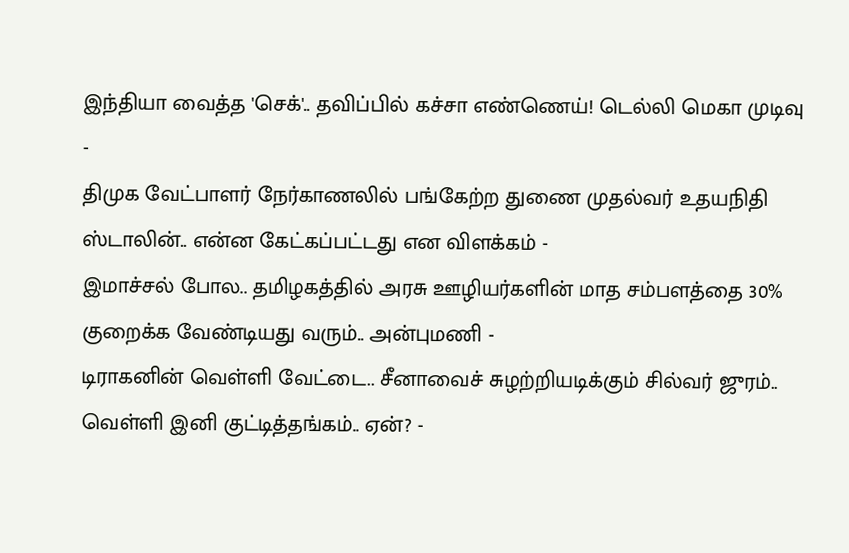இந்தியா வைத்த 'செக்'.. தவிப்பில் கச்சா எண்ணெய்! டெல்லி மெகா முடிவு -
திமுக வேட்பாளர் நேர்காணலில் பங்கேற்ற துணை முதல்வர் உதயநிதி ஸ்டாலின்.. என்ன கேட்கப்பட்டது என விளக்கம் -
இமாச்சல் போல.. தமிழகத்தில் அரசு ஊழியர்களின் மாத சம்பளத்தை 30% குறைக்க வேண்டியது வரும்.. அன்புமணி -
டிராகனின் வெள்ளி வேட்டை.. சீனாவைச் சுழற்றியடிக்கும் சில்வர் ஜுரம்.. வெள்ளி இனி குட்டித்தங்கம்.. ஏன்? -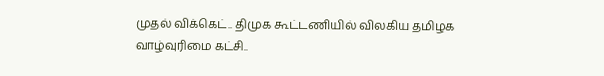முதல் விக்கெட்.. திமுக கூட்டணியில் விலகிய தமிழக வாழ்வுரிமை கட்சி..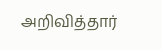அறிவித்தார்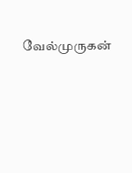வேல்முருகன்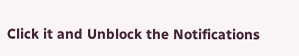Click it and Unblock the Notifications